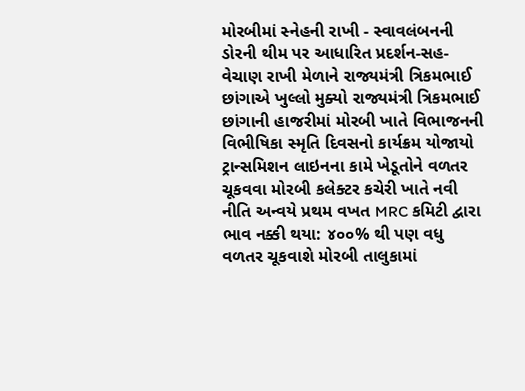મોરબીમાં સ્નેહની રાખી - સ્વાવલંબનની ડોરની થીમ પર આધારિત પ્રદર્શન-સહ-વેચાણ રાખી મેળાને રાજ્યમંત્રી ત્રિકમભાઈ છાંગાએ ખુલ્લો મુક્યો રાજ્યમંત્રી ત્રિકમભાઈ છાંગાની હાજરીમાં મોરબી ખાતે વિભાજનની વિભીષિકા સ્મૃતિ દિવસનો કાર્યક્રમ યોજાયો ટ્રાન્સમિશન લાઇનના કામે ખેડૂતોને વળતર ચૂકવવા મોરબી કલેક્ટર કચેરી ખાતે નવી નીતિ અન્વયે પ્રથમ વખત MRC કમિટી દ્વારા ભાવ નક્કી થયા: ૪૦૦% થી પણ વધુ વળતર ચૂકવાશે મોરબી તાલુકામાં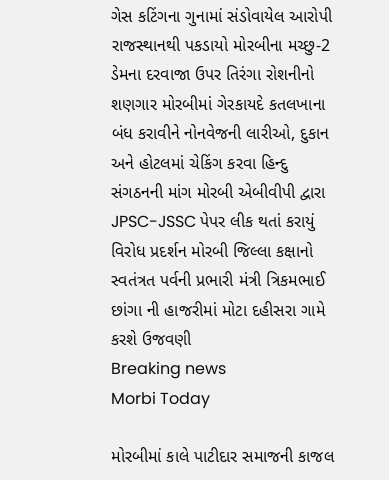ગેસ કટિંગના ગુનામાં સંડોવાયેલ આરોપી રાજસ્થાનથી પકડાયો મોરબીના મચ્છુ-2 ડેમના દરવાજા ઉપર તિરંગા રોશનીનો શણગાર મોરબીમાં ગેરકાયદે કતલખાના બંધ કરાવીને નોનવેજની લારીઓ, દુકાન અને હોટલમાં ચેકિંગ કરવા હિન્દુ સંગઠનની માંગ મોરબી એબીવીપી દ્વારા JPSC-JSSC પેપર લીક થતાં કરાયું વિરોધ પ્રદર્શન મોરબી જિલ્લા કક્ષાનો સ્વતંત્રત પર્વની પ્રભારી મંત્રી ત્રિકમભાઈ છાંગા ની હાજરીમાં મોટા દહીસરા ગામે કરશે ઉજવણી
Breaking news
Morbi Today

મોરબીમાં કાલે પાટીદાર સમાજની કાજલ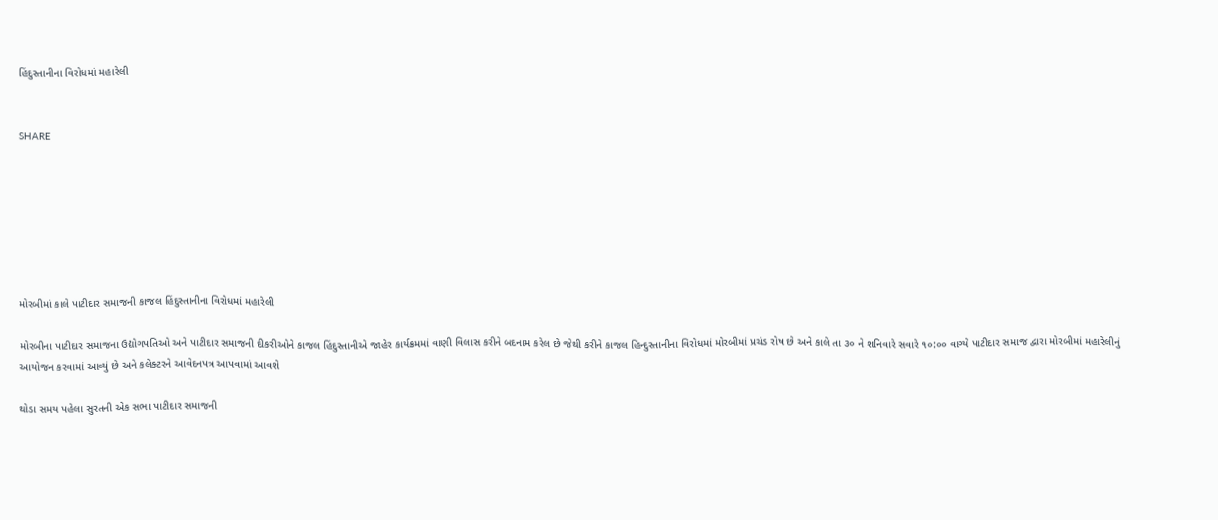હિંદુસ્તાનીના વિરોધમાં મહારેલી


SHARE







મોરબીમાં કાલે પાટીદાર સમાજની કાજલ હિંદુસ્તાનીના વિરોધમાં મહારેલી

મોરબીના પાટીદાર સમાજના ઉદ્યોગપતિઓ અને પાટીદાર સમાજની દીકરીઓને કાજલ હિંદુસ્તાનીએ જાહેર કાર્યક્રમમાં વાણી વિલાસ કરીને બદનામ કરેલ છે જેથી કરીને કાજલ હિન્દુસ્તાનીના વિરોધમાં મોરબીમાં પ્રચંડ રોષ છે અને કાલે તા ૩૦ ને શનિવારે સવારે ૧૦:૦૦ વાગ્યે પાટીદાર સમાજ દ્વારા મોરબીમાં મહારેલીનું આયોજન કરવામાં આવ્યું છે અને કલેક્ટરને આવેદનપત્ર આપવામાં આવશે

થોડા સમય પહેલા સુરતની એક સભા પાટીદાર સમાજની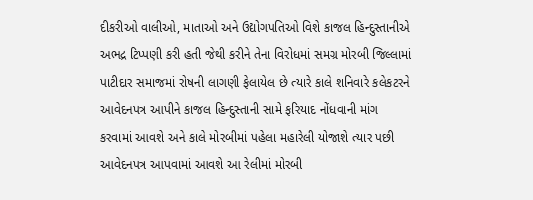દીકરીઓ વાલીઓ, માતાઓ અને ઉદ્યોગપતિઓ વિશે કાજલ હિન્દુસ્તાનીએ અભદ્ર ટિપ્પણી કરી હતી જેથી કરીને તેના વિરોધમાં સમગ્ર મોરબી જિલ્લામાં પાટીદાર સમાજમાં રોષની લાગણી ફેલાયેલ છે ત્યારે કાલે શનિવારે કલેકટરને આવેદનપત્ર આપીને કાજલ હિન્દુસ્તાની સામે ફરિયાદ નોંધવાની માંગ કરવામાં આવશે અને કાલે મોરબીમાં પહેલા મહારેલી યોજાશે ત્યાર પછી આવેદનપત્ર આપવામાં આવશે આ રેલીમાં મોરબી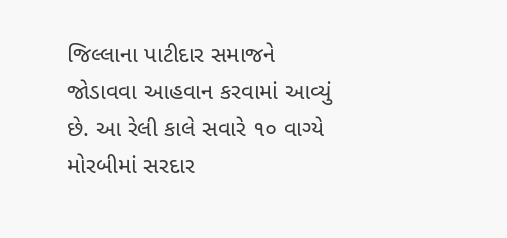જિલ્લાના પાટીદાર સમાજને જોડાવવા આહવાન કરવામાં આવ્યું છે. આ રેલી કાલે સવારે ૧૦ વાગ્યે મોરબીમાં સરદાર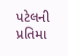પટેલની પ્રતિમા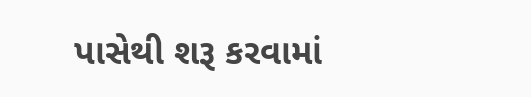પાસેથી શરૂ કરવામાં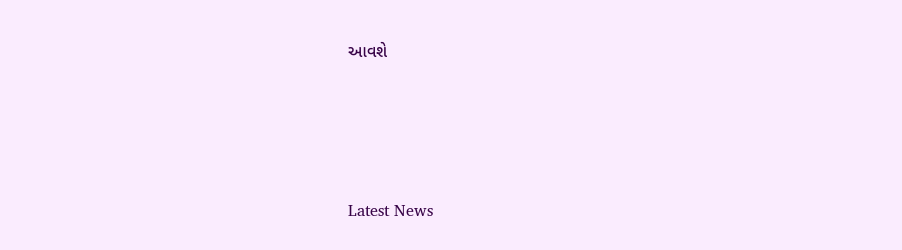આવશે






Latest News